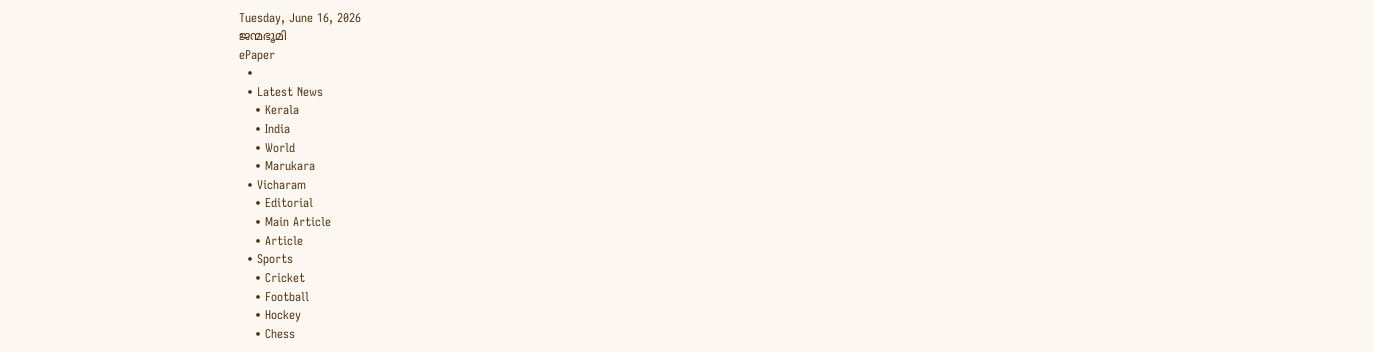Tuesday, June 16, 2026
ജന്മഭൂമി
ePaper
  •
  • Latest News
    • Kerala
    • India
    • World
    • Marukara
  • Vicharam
    • Editorial
    • Main Article
    • Article
  • Sports
    • Cricket
    • Football
    • Hockey
    • Chess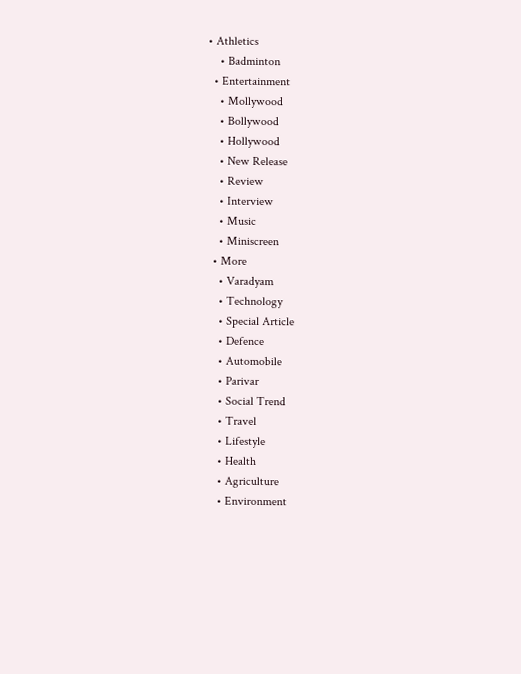• Athletics
    • Badminton
  • Entertainment
    • Mollywood
    • Bollywood
    • Hollywood
    • New Release
    • Review
    • Interview
    • Music
    • Miniscreen
  • More
    • Varadyam
    • Technology
    • Special Article
    • Defence
    • Automobile
    • Parivar
    • Social Trend
    • Travel
    • Lifestyle
    • Health
    • Agriculture
    • Environment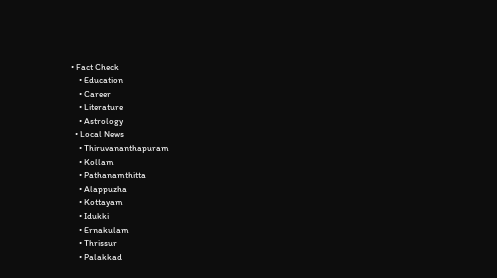• Fact Check
    • Education
    • Career
    • Literature
    • Astrology
  • Local News
    • Thiruvananthapuram
    • Kollam
    • Pathanamthitta
    • Alappuzha
    • Kottayam
    • Idukki
    • Ernakulam
    • Thrissur
    • Palakkad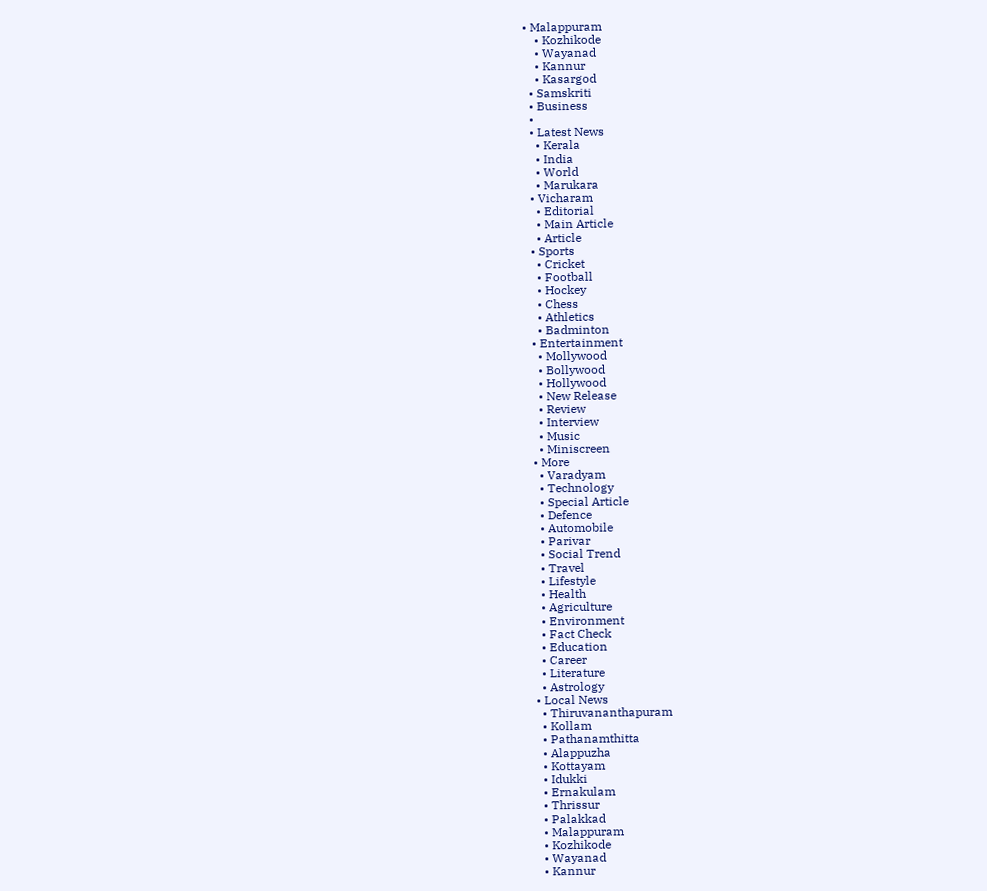• Malappuram
    • Kozhikode
    • Wayanad
    • Kannur
    • Kasargod
  • Samskriti
  • Business
  •
  • Latest News
    • Kerala
    • India
    • World
    • Marukara
  • Vicharam
    • Editorial
    • Main Article
    • Article
  • Sports
    • Cricket
    • Football
    • Hockey
    • Chess
    • Athletics
    • Badminton
  • Entertainment
    • Mollywood
    • Bollywood
    • Hollywood
    • New Release
    • Review
    • Interview
    • Music
    • Miniscreen
  • More
    • Varadyam
    • Technology
    • Special Article
    • Defence
    • Automobile
    • Parivar
    • Social Trend
    • Travel
    • Lifestyle
    • Health
    • Agriculture
    • Environment
    • Fact Check
    • Education
    • Career
    • Literature
    • Astrology
  • Local News
    • Thiruvananthapuram
    • Kollam
    • Pathanamthitta
    • Alappuzha
    • Kottayam
    • Idukki
    • Ernakulam
    • Thrissur
    • Palakkad
    • Malappuram
    • Kozhikode
    • Wayanad
    • Kannur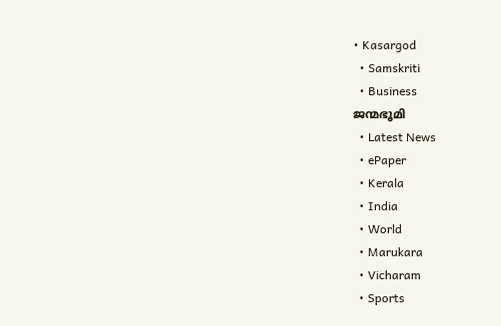• Kasargod
  • Samskriti
  • Business
ജന്മഭൂമി
  • Latest News
  • ePaper
  • Kerala
  • India
  • World
  • Marukara
  • Vicharam
  • Sports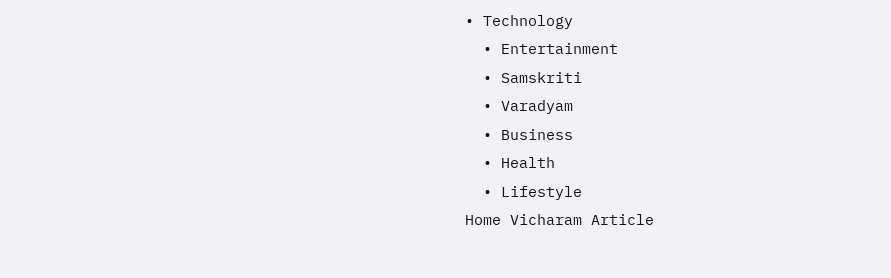• Technology
  • Entertainment
  • Samskriti
  • Varadyam
  • Business
  • Health
  • Lifestyle
Home Vicharam Article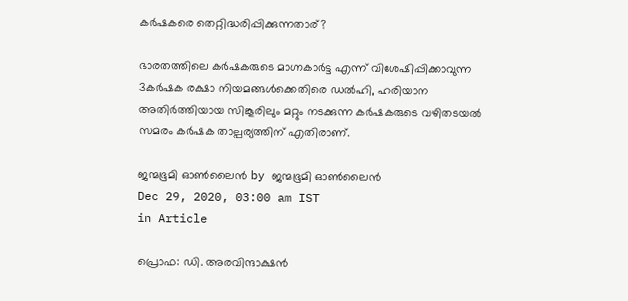കര്‍ഷകരെ തെറ്റിദ്ധരിപ്പിക്കുന്നതാര്?

ഭാരതത്തിലെ കര്‍ഷകരുടെ മാഗ്നകാര്‍ട്ട എന്ന് വിശേഷിപ്പിക്കാവുന്ന 3കര്‍ഷക രക്ഷാ നിയമങ്ങള്‍ക്കെതിരെ ഡല്‍ഹി, ഹരിയാന അതിര്‍ത്തിയായ സിങ്കൂരിലും മറ്റും നടക്കുന്ന കര്‍ഷകരുടെ വഴിതടയല്‍ സമരം കര്‍ഷക താല്പര്യത്തിന് എതിരാണ്.

ജന്മഭൂമി ഓണ്‍ലൈന്‍ by ജന്മഭൂമി ഓണ്‍ലൈന്‍
Dec 29, 2020, 03:00 am IST
in Article

പ്രൊഫ: ഡി. അരവിന്ദാക്ഷന്‍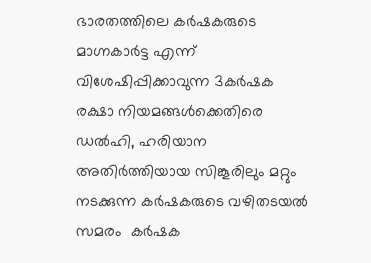ഭാരതത്തിലെ കര്‍ഷകരുടെ മാഗ്നകാര്‍ട്ട എന്ന് വിശേഷിപ്പിക്കാവുന്ന 3കര്‍ഷക രക്ഷാ നിയമങ്ങള്‍ക്കെതിരെ ഡല്‍ഹി, ഹരിയാന അതിര്‍ത്തിയായ സിങ്കൂരിലും മറ്റും നടക്കുന്ന കര്‍ഷകരുടെ വഴിതടയല്‍ സമരം  കര്‍ഷക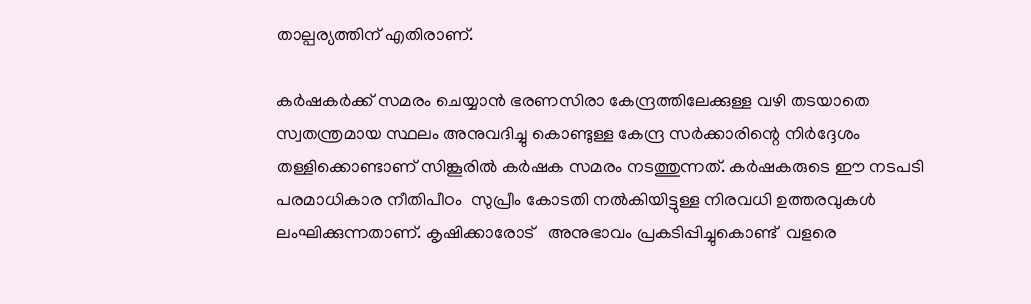താല്പര്യത്തിന് എതിരാണ്.

കര്‍ഷകര്‍ക്ക് സമരം ചെയ്യാന്‍ ഭരണസിരാ കേന്ദ്രത്തിലേക്കുള്ള വഴി തടയാതെ സ്വതന്ത്രമായ സ്ഥലം അനുവദിച്ചു കൊണ്ടുള്ള കേന്ദ്ര സര്‍ക്കാരിന്റെ നിര്‍ദ്ദേശം തള്ളിക്കൊണ്ടാണ് സിങ്കൂരില്‍ കര്‍ഷക സമരം നടത്തുന്നത്. കര്‍ഷകരുടെ ഈ നടപടി പരമാധികാര നീതിപീഠം  സുപ്രീം കോടതി നല്‍കിയിട്ടുള്ള നിരവധി ഉത്തരവുകള്‍ ലംഘിക്കുന്നതാണ്. കൃഷിക്കാരോട്   അനുഭാവം പ്രകടിപ്പിച്ചുകൊണ്ട്  വളരെ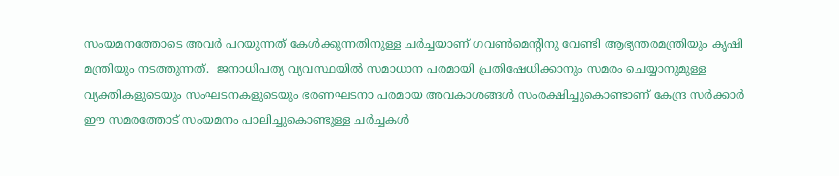സംയമനത്തോടെ അവര്‍ പറയുന്നത് കേള്‍ക്കുന്നതിനുള്ള ചര്‍ച്ചയാണ് ഗവണ്‍മെന്റിനു വേണ്ടി ആഭ്യന്തരമന്ത്രിയും കൃഷി മന്ത്രിയും നടത്തുന്നത്.  ജനാധിപത്യ വ്യവസ്ഥയില്‍ സമാധാന പരമായി പ്രതിഷേധിക്കാനും സമരം ചെയ്യാനുമുള്ള വ്യക്തികളുടെയും സംഘടനകളുടെയും ഭരണഘടനാ പരമായ അവകാശങ്ങള്‍ സംരക്ഷിച്ചുകൊണ്ടാണ് കേന്ദ്ര സര്‍ക്കാര്‍ ഈ സമരത്തോട് സംയമനം പാലിച്ചുകൊണ്ടുള്ള ചര്‍ച്ചകള്‍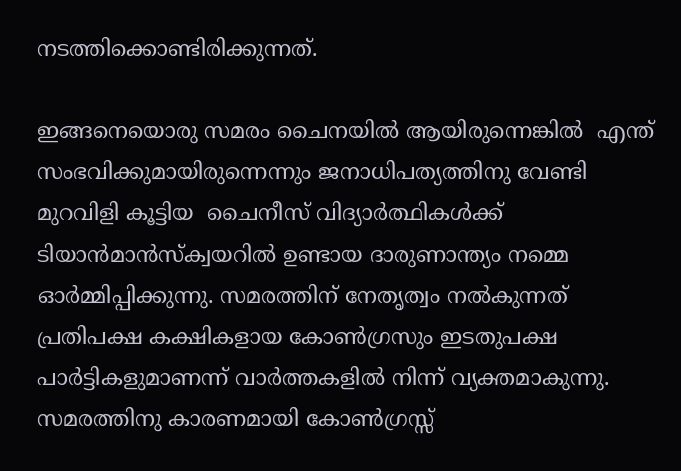നടത്തിക്കൊണ്ടിരിക്കുന്നത്.

ഇങ്ങനെയൊരു സമരം ചൈനയില്‍ ആയിരുന്നെങ്കില്‍  എന്ത്    സംഭവിക്കുമായിരുന്നെന്നും ജനാധിപത്യത്തിനു വേണ്ടി മുറവിളി കൂട്ടിയ  ചൈനീസ് വിദ്യാര്‍ത്ഥികള്‍ക്ക് ടിയാന്‍മാന്‍സ്‌ക്വയറില്‍ ഉണ്ടായ ദാരുണാന്ത്യം നമ്മെ ഓര്‍മ്മിപ്പിക്കുന്നു. സമരത്തിന് നേതൃത്വം നല്‍കുന്നത് പ്രതിപക്ഷ കക്ഷികളായ കോണ്‍ഗ്രസും ഇടതുപക്ഷ പാര്‍ട്ടികളുമാണന്ന് വാര്‍ത്തകളില്‍ നിന്ന് വ്യക്തമാകുന്നു. സമരത്തിനു കാരണമായി കോണ്‍ഗ്രസ്സ്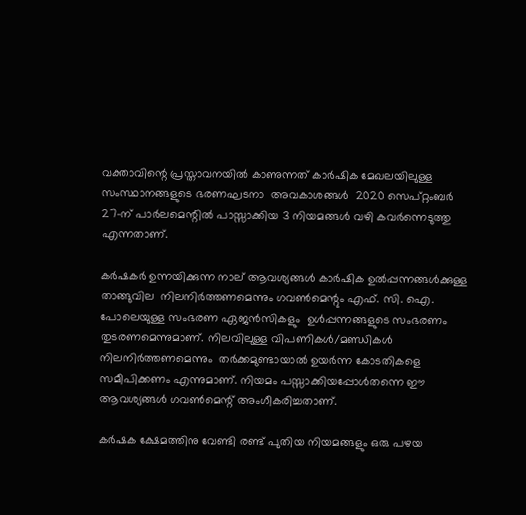വക്താവിന്റെ പ്രസ്താവനയില്‍ കാണുന്നത് കാര്‍ഷിക മേഖലയിലുള്ള സംസ്ഥാനങ്ങളുടെ ഭരണഘടനാ  അവകാശങ്ങള്‍  2020 സെപ്റ്റംബര്‍ 27-ന് പാര്‍ലമെന്റില്‍ പാസ്സാക്കിയ 3 നിയമങ്ങള്‍ വഴി കവര്‍ന്നെടുത്തു എന്നതാണ്.

കര്‍ഷകര്‍ ഉന്നയിക്കുന്ന നാല് ആവശ്യങ്ങള്‍ കാര്‍ഷിക ഉല്‍പ്പന്നങ്ങള്‍ക്കുള്ള താങ്ങുവില  നിലനിര്‍ത്തണമെന്നും ഗവണ്‍മെന്റും എഫ്. സി. ഐ. പോലെയുള്ള സംഭരണ ഏജന്‍സികളും  ഉള്‍പ്പന്നങ്ങളുടെ സംഭരണം തുടരണമെന്നുമാണ്. നിലവിലുള്ള വിപണികള്‍/മണ്ഡികള്‍  നിലനിര്‍ത്തണമെന്നും  തര്‍ക്കമുണ്ടായാല്‍ ഉയര്‍ന്ന കോടതികളെ  സമീപിക്കണം എന്നുമാണ്. നിയമം പസ്സാക്കിയപ്പോള്‍തന്നെ ഈ ആവശ്യങ്ങള്‍ ഗവണ്‍മെന്റ് അംഗീകരിച്ചതാണ്.

കര്‍ഷക ക്ഷേമത്തിനു വേണ്ടി രണ്ട് പുതിയ നിയമങ്ങളും ഒരു പഴയ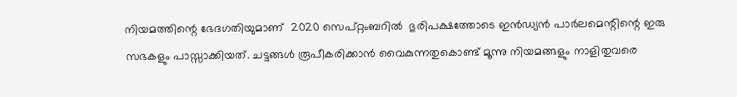നിയമത്തിന്റെ ഭേദഗതിയുമാണ്  2020 സെപ്റ്റംബറില്‍  ഭുരിപക്ഷത്തോടെ ഇന്‍ഡ്യന്‍ പാര്‍ലമെന്റിന്റെ ഇരു സഭകളും പാസ്സാക്കിയത്. ചട്ടങ്ങള്‍ രൂപീകരിക്കാന്‍ വൈകുന്നതുകൊണ്ട് മൂന്നു നിയമങ്ങളും നാളിതുവരെ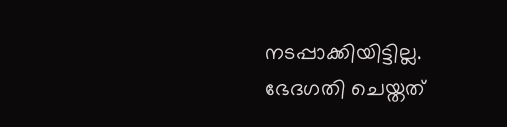നടപ്പാക്കിയിട്ടില്ല. ഭേദഗതി ചെയ്തത്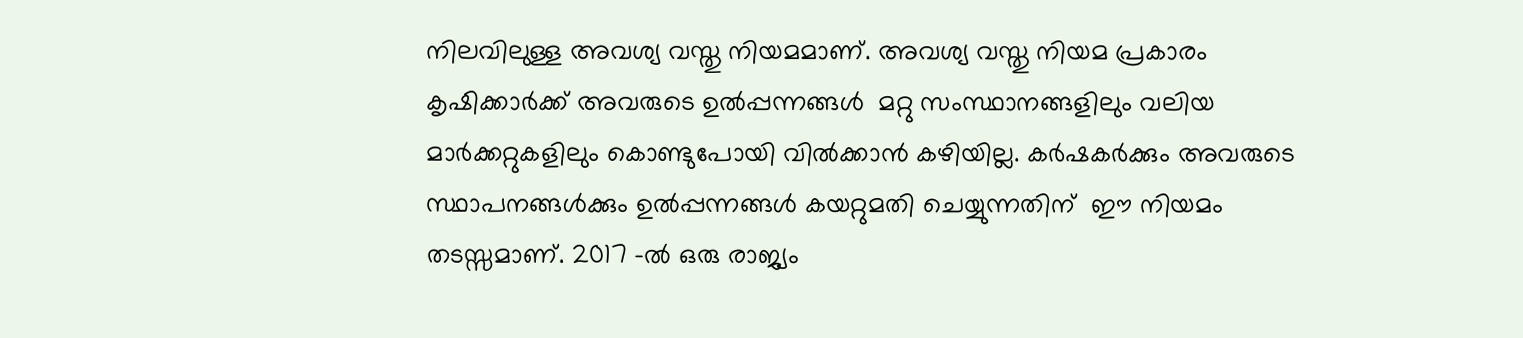നിലവിലുള്ള അവശ്യ വസ്തു നിയമമാണ്. അവശ്യ വസ്തു നിയമ പ്രകാരം കൃഷിക്കാര്‍ക്ക് അവരുടെ ഉല്‍പ്പന്നങ്ങള്‍  മറ്റു സംസ്ഥാനങ്ങളിലും വലിയ മാര്‍ക്കറ്റുകളിലും കൊണ്ടുപോയി വില്‍ക്കാന്‍ കഴിയില്ല. കര്‍ഷകര്‍ക്കും അവരുടെ സ്ഥാപനങ്ങള്‍ക്കും ഉല്‍പ്പന്നങ്ങള്‍ കയറ്റുമതി ചെയ്യുന്നതിന്  ഈ നിയമം തടസ്സമാണ്. 2017 -ല്‍ ഒരു രാജ്യം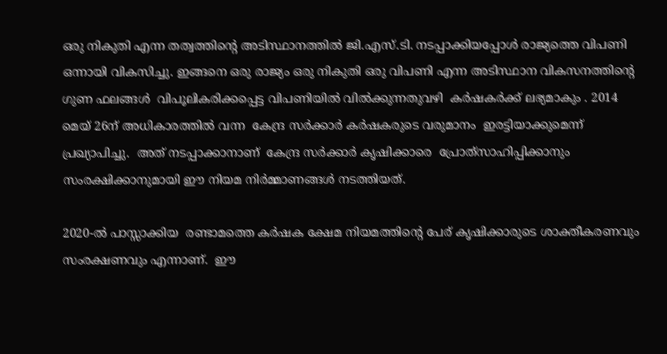ഒരു നികുതി എന്ന തത്വത്തിന്റെ അടിസ്ഥാനത്തില്‍ ജി.എസ്.ടി. നടപ്പാക്കിയപ്പോള്‍ രാജ്യത്തെ വിപണി ഒന്നായി വികസിച്ചു. ഇങ്ങനെ ഒരു രാജ്യം ഒരു നികുതി ഒരു വിപണി എന്ന അടിസ്ഥാന വികസനത്തിന്റെ ഗുണ ഫലങ്ങള്‍  വിപൂലികരിക്കപ്പെട്ട വിപണിയില്‍ വില്‍ക്കുന്നതുവഴി  കര്‍ഷകര്‍ക്ക് ലഭ്യമാകും . 2014 മെയ് 26ന് അധികാരത്തില്‍ വന്ന  കേന്ദ്ര സര്‍ക്കാര്‍ കര്‍ഷകരുടെ വരുമാനം  ഇരട്ടിയാക്കുമെന്ന് പ്രഖ്യാപിച്ചു.  അത് നടപ്പാക്കാനാണ്  കേന്ദ്ര സര്‍ക്കാര്‍ കൃഷിക്കാരെ  പ്രോത്‌സാഹിപ്പിക്കാനും സംരക്ഷിക്കാനുമായി ഈ നിയമ നിര്‍മ്മാണങ്ങള്‍ നടത്തിയത്.

2020-ല്‍ പാസ്സാക്കിയ  രണ്ടാമത്തെ കര്‍ഷക ക്ഷേമ നിയമത്തിന്റെ പേര് കൃഷിക്കാരുടെ ശാക്തീകരണവും സംരക്ഷണവും എന്നാണ്.  ഈ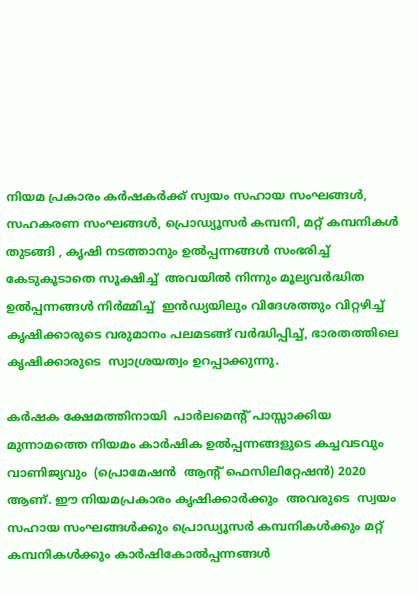നിയമ പ്രകാരം കര്‍ഷകര്‍ക്ക് സ്വയം സഹായ സംഘങ്ങള്‍, സഹകരണ സംഘങ്ങള്‍, പ്രൊഡ്യൂസര്‍ കമ്പനി, മറ്റ് കമ്പനികള്‍ തുടങ്ങി , കൃഷി നടത്താനും ഉല്‍പ്പന്നങ്ങള്‍ സംഭരിച്ച് കേടുകൂടാതെ സൂക്ഷിച്ച്  അവയില്‍ നിന്നും മൂല്യവര്‍ദ്ധിത ഉല്‍പ്പന്നങ്ങള്‍ നിര്‍മ്മിച്ച്  ഇന്‍ഡ്യയിലും വിദേശത്തും വിറ്റഴിച്ച് കൃഷിക്കാരുടെ വരുമാനം പലമടങ്ങ് വര്‍ദ്ധിപ്പിച്ച്, ഭാരതത്തിലെ കൃഷിക്കാരുടെ  സ്വാശ്രയത്വം ഉറപ്പാക്കുന്നു.

കര്‍ഷക ക്ഷേമത്തിനായി  പാര്‍ലമെന്റ് പാസ്സാക്കിയ മുന്നാമത്തെ നിയമം കാര്‍ഷിക ഉല്‍പ്പന്നങ്ങളുടെ കച്ചവടവും വാണിജ്യവും  (പ്രൊമേഷന്‍  ആന്റ് ഫെസിലിറ്റേഷന്‍) 2020 ആണ്. ഈ നിയമപ്രകാരം കൃഷിക്കാര്‍ക്കും  അവരുടെ  സ്വയം സഹായ സംഘങ്ങള്‍ക്കും പ്രൊഡ്യൂസര്‍ കമ്പനികള്‍ക്കും മറ്റ് കമ്പനികള്‍ക്കും കാര്‍ഷികോല്‍പ്പന്നങ്ങള്‍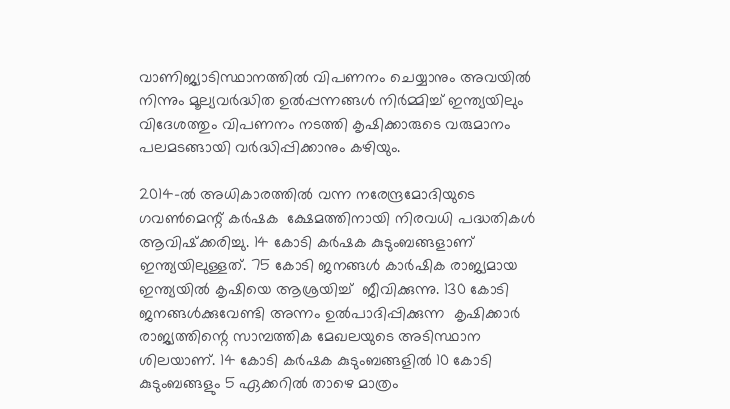വാണിജ്യാടിസ്ഥാനത്തില്‍ വിപണനം ചെയ്യാനും അവയില്‍ നിന്നും മൂല്യവര്‍ദ്ധിത ഉല്‍പ്പന്നങ്ങള്‍ നിര്‍മ്മിച്ച് ഇന്ത്യയിലും വിദേശത്തും വിപണനം നടത്തി കൃഷിക്കാരുടെ വരുമാനം പലമടങ്ങായി വര്‍ദ്ധിപ്പിക്കാനും കഴിയും.

2014-ല്‍ അധികാരത്തില്‍ വന്ന നരേന്ദ്രമോദിയുടെ ഗവണ്‍മെന്റ് കര്‍ഷക  ക്ഷേമത്തിനായി നിരവധി പദ്ധതികള്‍ ആവിഷ്‌ക്കരിച്ചു. 14 കോടി കര്‍ഷക കുടുംബങ്ങളാണ് ഇന്ത്യയിലുള്ളത്. 75 കോടി ജനങ്ങള്‍ കാര്‍ഷിക രാജ്യമായ ഇന്ത്യയില്‍ കൃഷിയെ ആശ്രയിച്ച്  ജീവിക്കുന്നു. 130 കോടി ജനങ്ങള്‍ക്കുവേണ്ടി അന്നം ഉല്‍പാദിപ്പിക്കുന്ന  കൃഷിക്കാര്‍ രാജ്യത്തിന്റെ സാമ്പത്തിക മേഖലയുടെ അടിസ്ഥാന ശിലയാണ്. 14 കോടി കര്‍ഷക കുടുംബങ്ങളില്‍ 10 കോടി കുടുംബങ്ങളും 5 ഏക്കറില്‍ താഴെ മാത്രം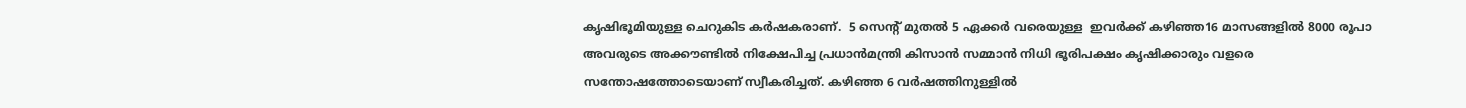കൃഷിഭൂമിയുള്ള ചെറുകിട കര്‍ഷകരാണ്.  5 സെന്റ് മുതല്‍ 5 ഏക്കര്‍ വരെയുള്ള  ഇവര്‍ക്ക് കഴിഞ്ഞ16 മാസങ്ങളില്‍ 8000 രൂപാ അവരുടെ അക്കൗണ്ടില്‍ നിക്ഷേപിച്ച പ്രധാന്‍മന്ത്രി കിസാന്‍ സമ്മാന്‍ നിധി ഭൂരിപക്ഷം കൃഷിക്കാരും വളരെ സന്തോഷത്തോടെയാണ് സ്വീകരിച്ചത്. കഴിഞ്ഞ 6 വര്‍ഷത്തിനുള്ളില്‍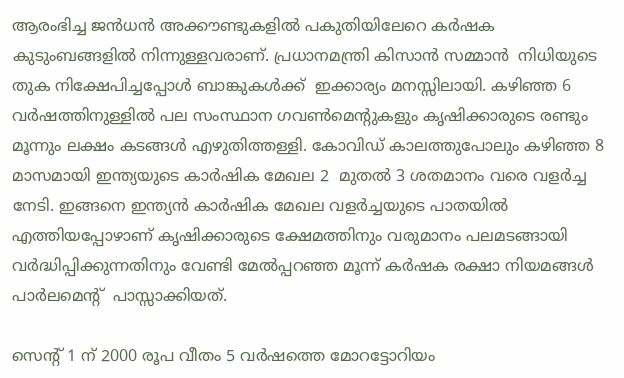ആരംഭിച്ച ജന്‍ധന്‍ അക്കൗണ്ടുകളില്‍ പകുതിയിലേറെ കര്‍ഷക കുടുംബങ്ങളില്‍ നിന്നുള്ളവരാണ്. പ്രധാനമന്ത്രി കിസാന്‍ സമ്മാന്‍  നിധിയുടെ തുക നിക്ഷേപിച്ചപ്പോള്‍ ബാങ്കുകള്‍ക്ക്  ഇക്കാര്യം മനസ്സിലായി. കഴിഞ്ഞ 6 വര്‍ഷത്തിനുള്ളില്‍ പല സംസ്ഥാന ഗവണ്‍മെന്റുകളും കൃഷിക്കാരുടെ രണ്ടും മൂന്നും ലക്ഷം കടങ്ങള്‍ എഴുതിത്തള്ളി. കോവിഡ് കാലത്തുപോലും കഴിഞ്ഞ 8 മാസമായി ഇന്ത്യയുടെ കാര്‍ഷിക മേഖല 2  മുതല്‍ 3 ശതമാനം വരെ വളര്‍ച്ച നേടി. ഇങ്ങനെ ഇന്ത്യന്‍ കാര്‍ഷിക മേഖല വളര്‍ച്ചയുടെ പാതയില്‍ എത്തിയപ്പോഴാണ് കൃഷിക്കാരുടെ ക്ഷേമത്തിനും വരുമാനം പലമടങ്ങായി വര്‍ദ്ധിപ്പിക്കുന്നതിനും വേണ്ടി മേല്‍പ്പറഞ്ഞ മൂന്ന് കര്‍ഷക രക്ഷാ നിയമങ്ങള്‍ പാര്‍ലമെന്റ്  പാസ്സാക്കിയത്.

സെന്റ് 1 ന് 2000 രൂപ വീതം 5 വര്‍ഷത്തെ മോറട്ടോറിയം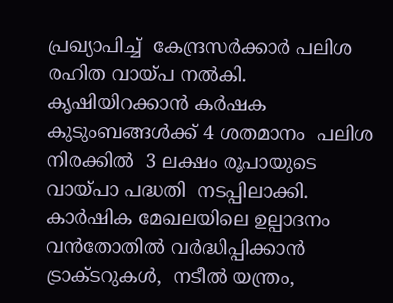പ്രഖ്യാപിച്ച്  കേന്ദ്രസര്‍ക്കാര്‍ പലിശ രഹിത വായ്‌പ നല്‍കി. കൃഷിയിറക്കാന്‍ കര്‍ഷക കുടുംബങ്ങള്‍ക്ക് 4 ശതമാനം  പലിശ നിരക്കില്‍  3 ലക്ഷം രൂപായുടെ വായ്‌പാ പദ്ധതി  നടപ്പിലാക്കി. കാര്‍ഷിക മേഖലയിലെ ഉല്പാദനം വന്‍തോതില്‍ വര്‍ദ്ധിപ്പിക്കാന്‍ ട്രാക്ടറുകള്‍,  നടീല്‍ യന്ത്രം,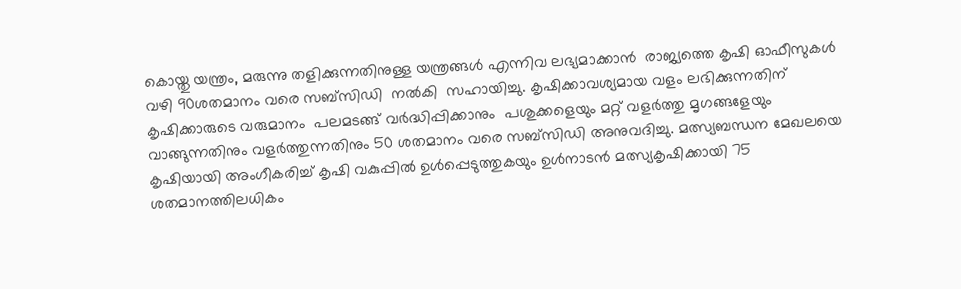കൊയ്തു യന്ത്രം, മരുന്നു തളിക്കുന്നതിനുള്ള യന്ത്രങ്ങള്‍ എന്നിവ ലഭ്യമാക്കാന്‍  രാജ്യത്തെ കൃഷി ഓഫീസുകള്‍ വഴി 90ശതമാനം വരെ സബ്‌സിഡി  നല്‍കി  സഹായിച്ചു. കൃഷിക്കാവശ്യമായ വളം ലഭിക്കുന്നതിന്  കൃഷിക്കാരുടെ വരുമാനം  പലമടങ്ങ് വര്‍ദ്ധിപ്പിക്കാനും  പശുക്കളെയും മറ്റ് വളര്‍ത്തു മൃഗങ്ങളേയും വാങ്ങുന്നതിനും വളര്‍ത്തുന്നതിനും 50 ശതമാനം വരെ സബ്‌സിഡി അനുവദിച്ചു. മത്സ്യബന്ധന മേഖലയെ കൃഷിയായി അംഗീകരിച്ച് കൃഷി വകുപ്പില്‍ ഉള്‍പ്പെടുത്തുകയും ഉള്‍നാടന്‍ മത്സ്യകൃഷിക്കായി 75 ശതമാനത്തിലധികം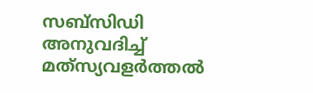സബ്‌സിഡി അനുവദിച്ച് മത്‌സ്യവളര്‍ത്തല്‍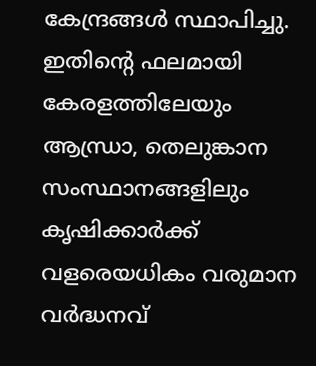കേന്ദ്രങ്ങള്‍ സ്ഥാപിച്ചു. ഇതിന്റെ ഫലമായി കേരളത്തിലേയും ആന്ധ്രാ, തെലുങ്കാന സംസ്ഥാനങ്ങളിലും കൃഷിക്കാര്‍ക്ക് വളരെയധികം വരുമാന വര്‍ദ്ധനവ്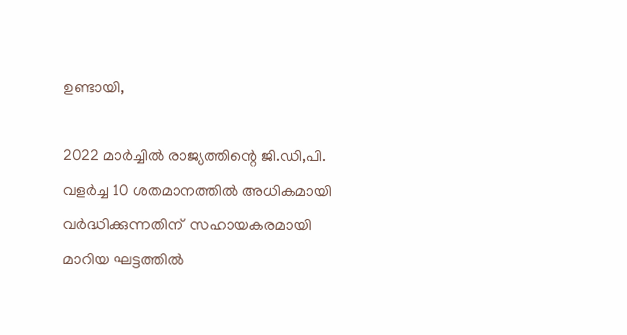ഉണ്ടായി,

2022 മാര്‍ച്ചില്‍ രാജ്യത്തിന്റെ ജി.ഡി,പി. വളര്‍ച്ച 10 ശതമാനത്തില്‍ അധികമായി വര്‍ദ്ധിക്കുന്നതിന്  സഹായകരമായി  മാറിയ ഘട്ടത്തില്‍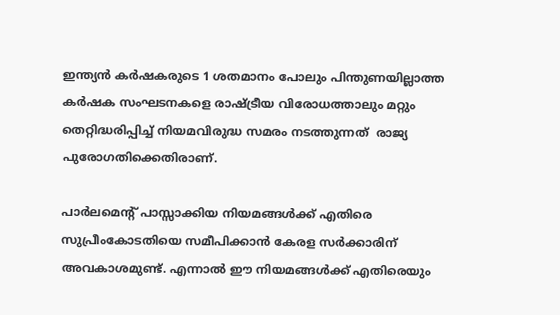ഇന്ത്യന്‍ കര്‍ഷകരുടെ 1 ശതമാനം പോലും പിന്തുണയില്ലാത്ത കര്‍ഷക സംഘടനകളെ രാഷ്‌ട്രീയ വിരോധത്താലും മറ്റും  തെറ്റിദ്ധരിപ്പിച്ച് നിയമവിരുദ്ധ സമരം നടത്തുന്നത്  രാജ്യ പുരോഗതിക്കെതിരാണ്.

പാര്‍ലമെന്റ് പാസ്സാക്കിയ നിയമങ്ങള്‍ക്ക് എതിരെ സുപ്രീംകോടതിയെ സമീപിക്കാന്‍ കേരള സര്‍ക്കാരിന് അവകാശമുണ്ട്. എന്നാല്‍ ഈ നിയമങ്ങള്‍ക്ക് എതിരെയും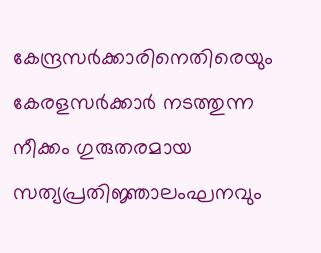കേന്ദ്രസര്‍ക്കാരിനെതിരെയും കേരളസര്‍ക്കാര്‍ നടത്തുന്ന നീക്കം ഗുരുതരമായ സത്യപ്രതിജ്ഞാലംഘനവും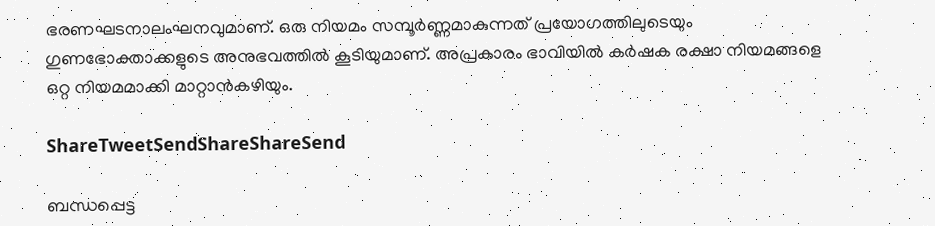ഭരണഘടനാലംഘനവുമാണ്. ഒരു നിയമം സമ്പൂര്‍ണ്ണമാകുന്നത് പ്രയോഗത്തിലുടെയും ഗുണഭോക്താക്കളുടെ അനുഭവത്തില്‍ കൂടിയുമാണ്. അപ്രകാരം ഭാവിയില്‍ കര്‍ഷക രക്ഷാ നിയമങ്ങളെ  ഒറ്റ നിയമമാക്കി മാറ്റാന്‍കഴിയും.

ShareTweetSendShareShareSend

ബന്ധപ്പെട്ട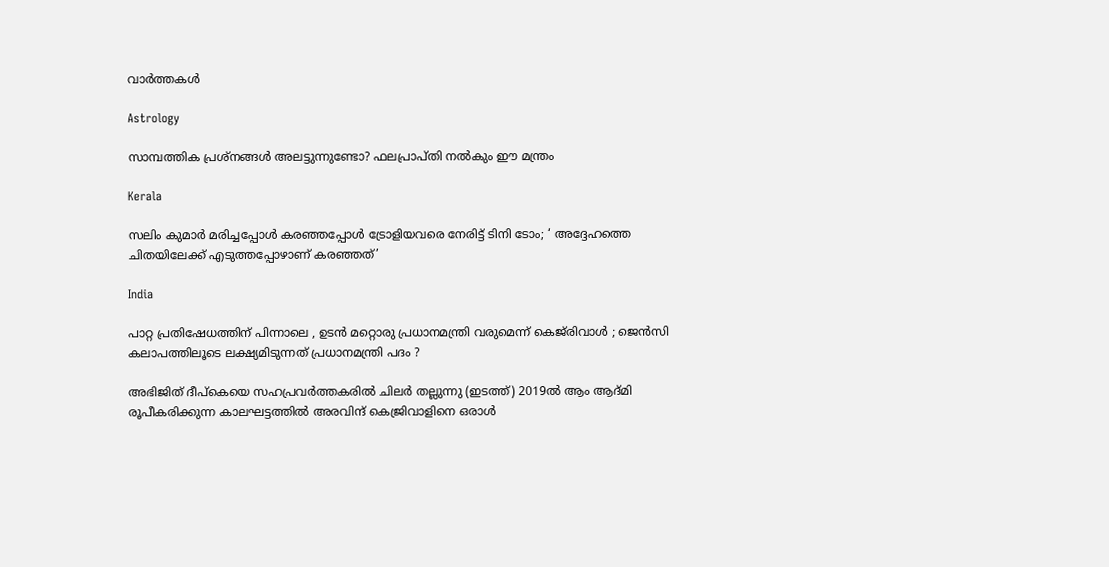വാര്‍ത്തകള്‍

Astrology

സാമ്പത്തിക പ്രശ്നങ്ങൾ അലട്ടുന്നുണ്ടോ? ഫലപ്രാപ്തി നൽകും ഈ മന്ത്രം

Kerala

സലിം കുമാര്‍ മരിച്ചപ്പോള്‍ കര‌ഞ്ഞപ്പോള്‍ ട്രോളിയവരെ നേരിട്ട് ടിനി ടോം; ‘ അദ്ദേഹത്തെ ചിതയിലേക്ക് എടുത്തപ്പോഴാണ് കരഞ്ഞത്’

India

പാറ്റ പ്രതിഷേധത്തിന് പിന്നാലെ , ഉടൻ മറ്റൊരു പ്രധാനമന്ത്രി വരുമെന്ന് കെജ്‌രിവാൾ ; ജെൻസി കലാപത്തിലൂടെ ലക്ഷ്യമിടുന്നത് പ്രധാനമന്ത്രി പദം ?

അഭിജിത് ദീപ്കെയെ സഹപ്രവര്‍ത്തകരില്‍ ചിലര്‍ തല്ലുന്നു (ഇടത്ത്) 2019ല്‍ ആം ആദ്മി രൂപീകരിക്കുന്ന കാലഘട്ടത്തില്‍ അരവിന്ദ് കെജ്രിവാളിനെ ഒരാള്‍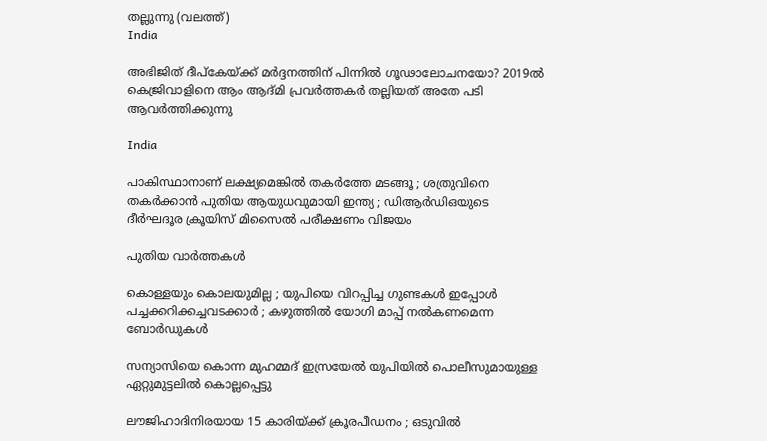തല്ലുന്നു (വലത്ത്)
India

അഭിജിത് ദീപ്കേയ്‌ക്ക് മര്‍ദ്ദനത്തിന് പിന്നില്‍ ഗൂഢാലോചനയോ? 2019ല്‍ കെജ്രിവാളിനെ ആം ആദ്മി പ്രവര്‍ത്തകര്‍ തല്ലിയത് അതേ പടി ആവര്‍ത്തിക്കുന്നു

India

പാകിസ്ഥാനാണ് ലക്ഷ്യമെങ്കിൽ തകർത്തേ മടങ്ങൂ ; ശത്രുവിനെ തകർക്കാൻ പുതിയ ആയുധവുമായി ഇന്ത്യ ; ഡിആർഡിഒയുടെ ദീർഘദൂര ക്രൂയിസ് മിസൈൽ പരീക്ഷണം വിജയം

പുതിയ വാര്‍ത്തകള്‍

കൊള്ളയും കൊലയുമില്ല ; യുപിയെ വിറപ്പിച്ച ഗുണ്ടകൾ ഇപ്പോൾ പച്ചക്കറിക്കച്ചവടക്കാർ ; കഴുത്തിൽ യോഗി മാപ്പ് നൽകണമെന്ന ബോർഡുകൾ

സന്യാസിയെ കൊന്ന മുഹമ്മദ് ഇസ്രയേല്‍ യുപിയില്‍ പൊലീസുമായുള്ള ഏറ്റുമുട്ടലില്‍ കൊല്ലപ്പെട്ടു

ലൗജിഹാദിനിരയായ 15 കാരിയ്‌ക്ക് ക്രൂരപീഡനം ; ഒടുവിൽ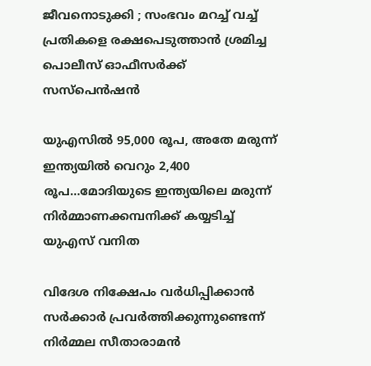ജീവനൊടുക്കി ; സംഭവം മറച്ച് വച്ച് പ്രതികളെ രക്ഷപെടുത്താൻ ശ്രമിച്ച പൊലീസ് ഓഫീസർക്ക് സസ്പെൻഷൻ

യുഎസില്‍ 95,000 രൂപ, അതേ മരുന്ന് ഇന്ത്യയില്‍ വെറും 2,400 രൂപ…മോദിയുടെ ഇന്ത്യയിലെ മരുന്ന് നിര്‍മ്മാണക്കമ്പനിക്ക് കയ്യടിച്ച് യുഎസ് വനിത

വിദേശ നിക്ഷേപം വർധിപ്പിക്കാൻ സർക്കാർ പ്രവർത്തിക്കുന്നുണ്ടെന്ന് നിർമ്മല സീതാരാമൻ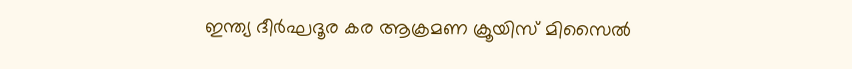ഇന്ത്യ ദീർഘദൂര കര ആക്രമണ ക്രൂയിസ് മിസൈൽ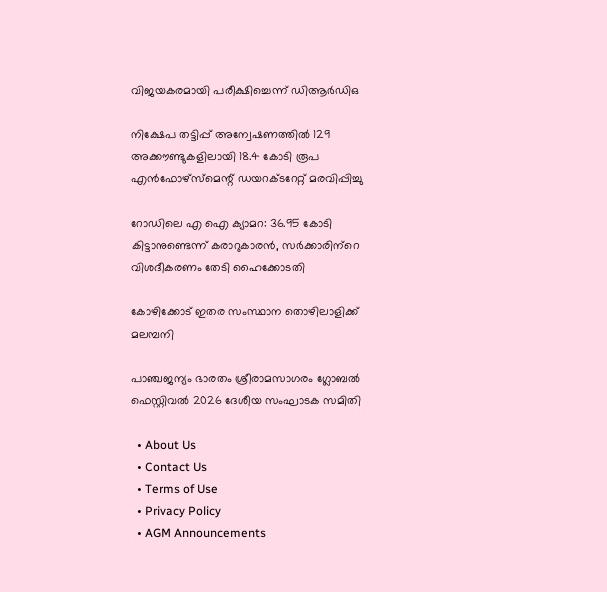വിജയകരമായി പരീക്ഷിച്ചെന്ന് ഡിആർഡിഒ

നിക്ഷേപ തട്ടിപ്പ് അന്വേഷണത്തിൽ 129 അക്കൗണ്ടുകളിലായി 18.4 കോടി രൂപ എൻഫോഴ്‌സ്‌മെന്റ് ഡയറക്ടറേറ്റ് മരവിപ്പിച്ചു

റോഡിലെ എ ഐ ക്യാമറ: 36.95 കോടി കിട്ടാനുണ്ടെന്ന് കരാറുകാരന്‍, സര്‍ക്കാരിന്‌റെ വിശദീകരണം തേടി ഹൈക്കോടതി

കോഴിക്കോട് ഇതര സംസ്ഥാന തൊഴിലാളിക്ക് മലമ്പനി

പാഞ്ചജന്യം ഭാരതം ശ്രീരാമസാഗരം ഗ്ലോബല്‍ ഫെസ്റ്റിവല്‍ 2026 ദേശീയ സംഘാടക സമിതി

  • About Us
  • Contact Us
  • Terms of Use
  • Privacy Policy
  • AGM Announcements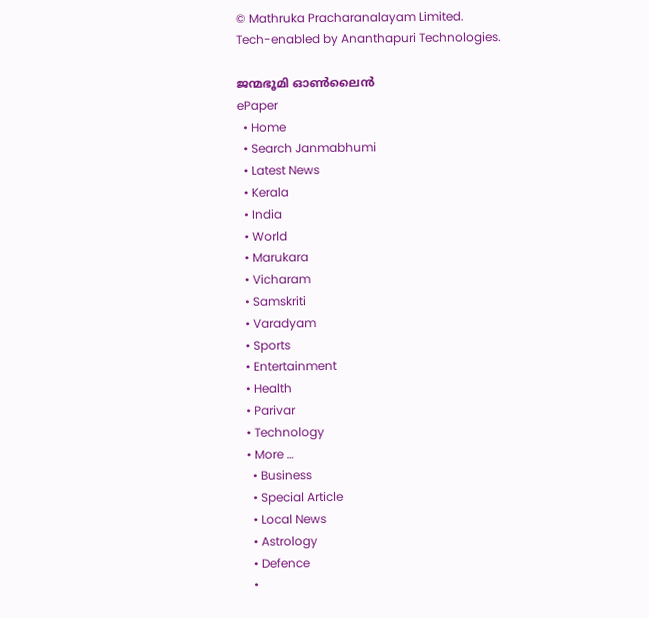© Mathruka Pracharanalayam Limited.
Tech-enabled by Ananthapuri Technologies.

ജന്മഭൂമി ഓണ്‍ലൈന്‍
ePaper
  • Home
  • Search Janmabhumi
  • Latest News
  • Kerala
  • India
  • World
  • Marukara
  • Vicharam
  • Samskriti
  • Varadyam
  • Sports
  • Entertainment
  • Health
  • Parivar
  • Technology
  • More …
    • Business
    • Special Article
    • Local News
    • Astrology
    • Defence
    •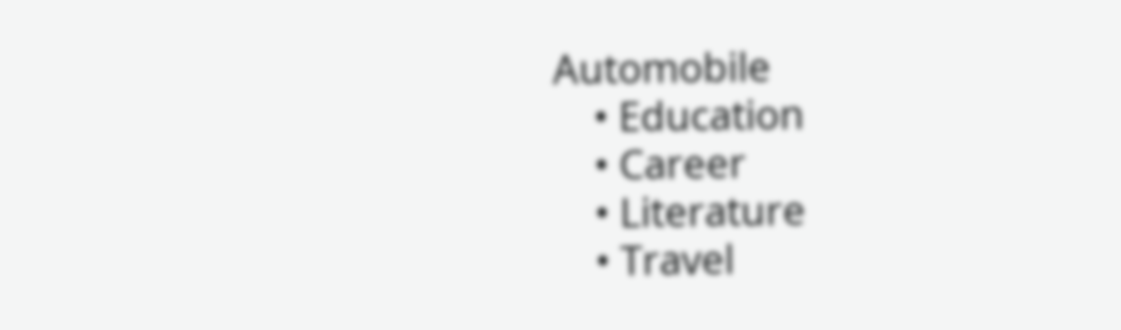Automobile
    • Education
    • Career
    • Literature
    • Travel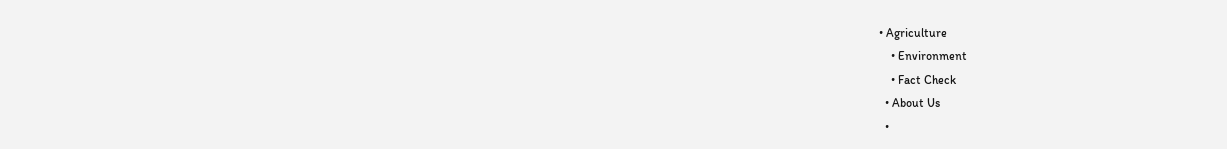• Agriculture
    • Environment
    • Fact Check
  • About Us
  •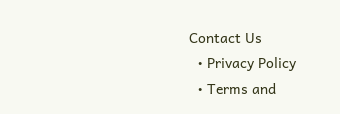Contact Us
  • Privacy Policy
  • Terms and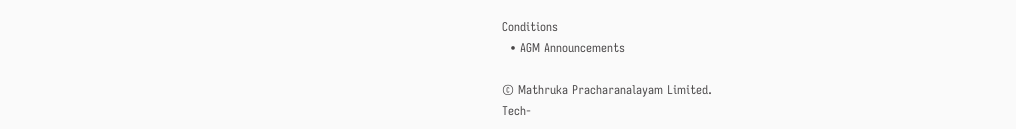Conditions
  • AGM Announcements

© Mathruka Pracharanalayam Limited.
Tech-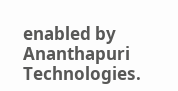enabled by Ananthapuri Technologies.